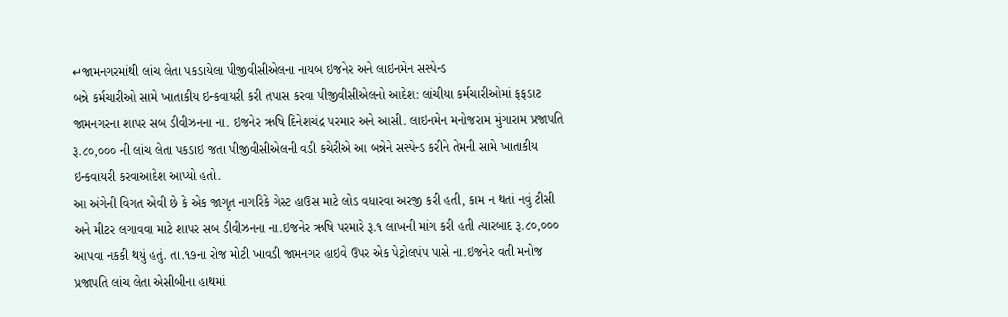↵જામનગરમાંથી લાંચ લેતા પકડાયેલા પીજીવીસીએલના નાયબ ઇજનેર અને લાઇનમેન સસ્પેન્ડ
બન્ને કર્મચારીઓ સામે ખાતાકીય ઇન્કવાયરી કરી તપાસ કરવા પીજીવીસીએલનો આદેશ: લાંચીયા કર્મચારીઓમાં ફફડાટ
જામનગરના શાપર સબ ડીવીઝનના ના. ઇજનેર ઋષિ દિનેશચંદ્ર પરમાર અને આસી. લાઇનમેન મનોજરામ મુંગારામ પ્રજાપતિ રૂ.૮૦,૦૦૦ ની લાંચ લેતા પકડાઇ જતા પીજીવીસીએલની વડી કચેરીએ આ બન્નેને સસ્પેન્ડ કરીને તેમની સામે ખાતાકીય ઇન્કવાયરી કરવાઆદેશ આપ્યો હતો.
આ અંગેની વિગત એવી છે કે એક જાગૃત નાગરિકે ગેસ્ટ હાઉસ માટે લોડ વધારવા અરજી કરી હતી, કામ ન થતાં નવું ટીસી અને મીટર લગાવવા માટે શાપર સબ ડીવીઝનના ના.ઇજનેર ઋષિ પરમારે રૂ.૧ લાખની માંગ કરી હતી ત્યારબાદ રૂ.૮૦,૦૦૦ આપવા નકકી થયું હતું. તા.૧૭ના રોજ મોટી ખાવડી જામનગર હાઇવે ઉપર એક પેટ્રોલપંપ પાસે ના.ઇજનેર વતી મનોજ પ્રજાપતિ લાંચ લેતા એસીબીના હાથમાં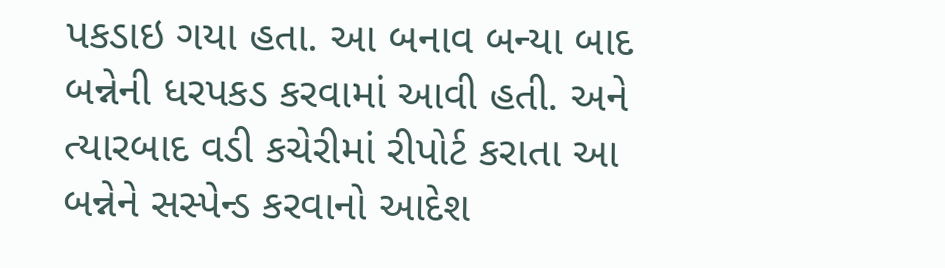પકડાઇ ગયા હતા. આ બનાવ બન્યા બાદ બન્નેની ધરપકડ કરવામાં આવી હતી. અને ત્યારબાદ વડી કચેરીમાં રીપોર્ટ કરાતા આ બન્નેને સસ્પેન્ડ કરવાનો આદેશ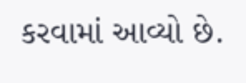કરવામાં આવ્યો છે.